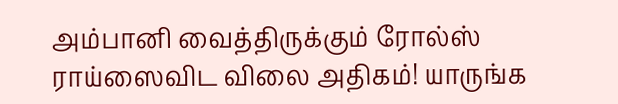அம்பானி வைத்திருக்கும் ரோல்ஸ் ராய்ஸைவிட விலை அதிகம்! யாருங்க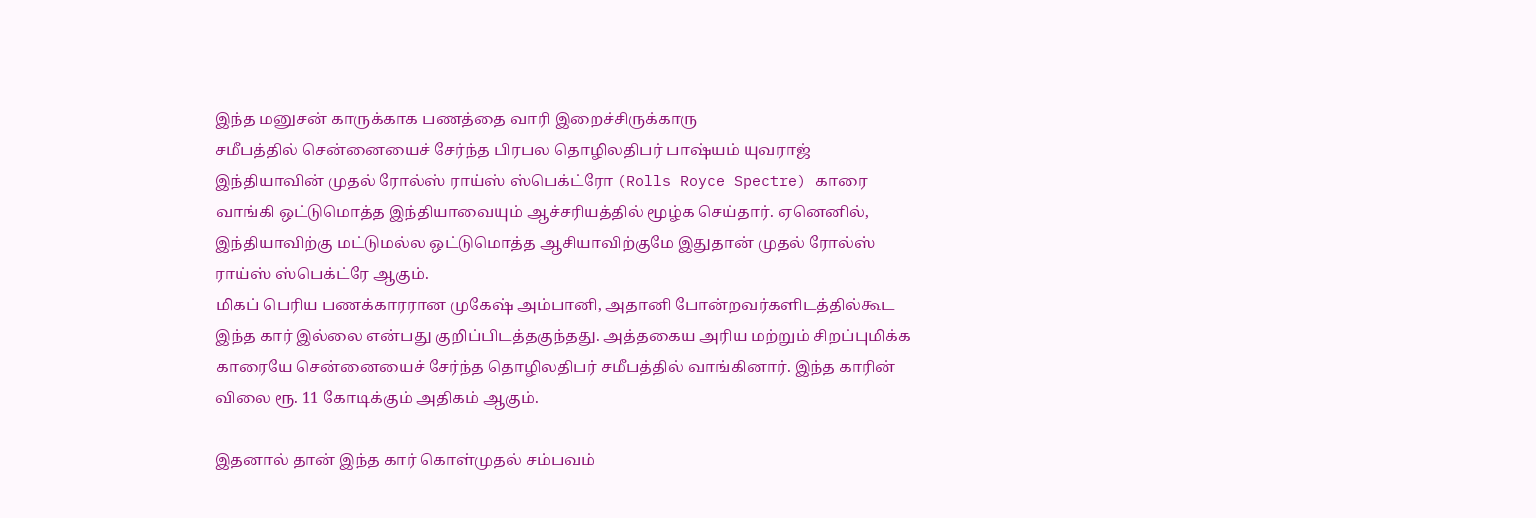இந்த மனுசன் காருக்காக பணத்தை வாரி இறைச்சிருக்காரு
சமீபத்தில் சென்னையைச் சேர்ந்த பிரபல தொழிலதிபர் பாஷ்யம் யுவராஜ் இந்தியாவின் முதல் ரோல்ஸ் ராய்ஸ் ஸ்பெக்ட்ரோ (Rolls Royce Spectre) காரை வாங்கி ஒட்டுமொத்த இந்தியாவையும் ஆச்சரியத்தில் மூழ்க செய்தார். ஏனெனில், இந்தியாவிற்கு மட்டுமல்ல ஒட்டுமொத்த ஆசியாவிற்குமே இதுதான் முதல் ரோல்ஸ் ராய்ஸ் ஸ்பெக்ட்ரே ஆகும்.
மிகப் பெரிய பணக்காரரான முகேஷ் அம்பானி, அதானி போன்றவர்களிடத்தில்கூட இந்த கார் இல்லை என்பது குறிப்பிடத்தகுந்தது. அத்தகைய அரிய மற்றும் சிறப்புமிக்க காரையே சென்னையைச் சேர்ந்த தொழிலதிபர் சமீபத்தில் வாங்கினார். இந்த காரின் விலை ரூ. 11 கோடிக்கும் அதிகம் ஆகும்.

இதனால் தான் இந்த கார் கொள்முதல் சம்பவம்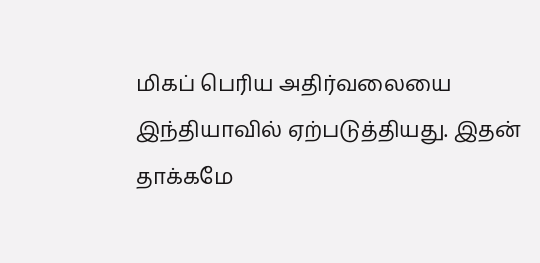மிகப் பெரிய அதிர்வலையை இந்தியாவில் ஏற்படுத்தியது. இதன் தாக்கமே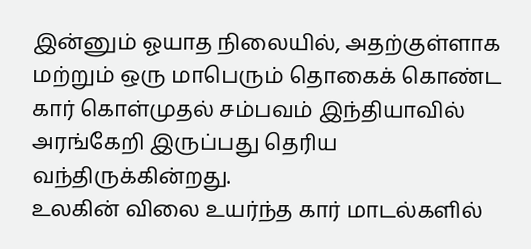இன்னும் ஓயாத நிலையில், அதற்குள்ளாக மற்றும் ஒரு மாபெரும் தொகைக் கொண்ட கார் கொள்முதல் சம்பவம் இந்தியாவில் அரங்கேறி இருப்பது தெரிய வந்திருக்கின்றது.
உலகின் விலை உயர்ந்த கார் மாடல்களில்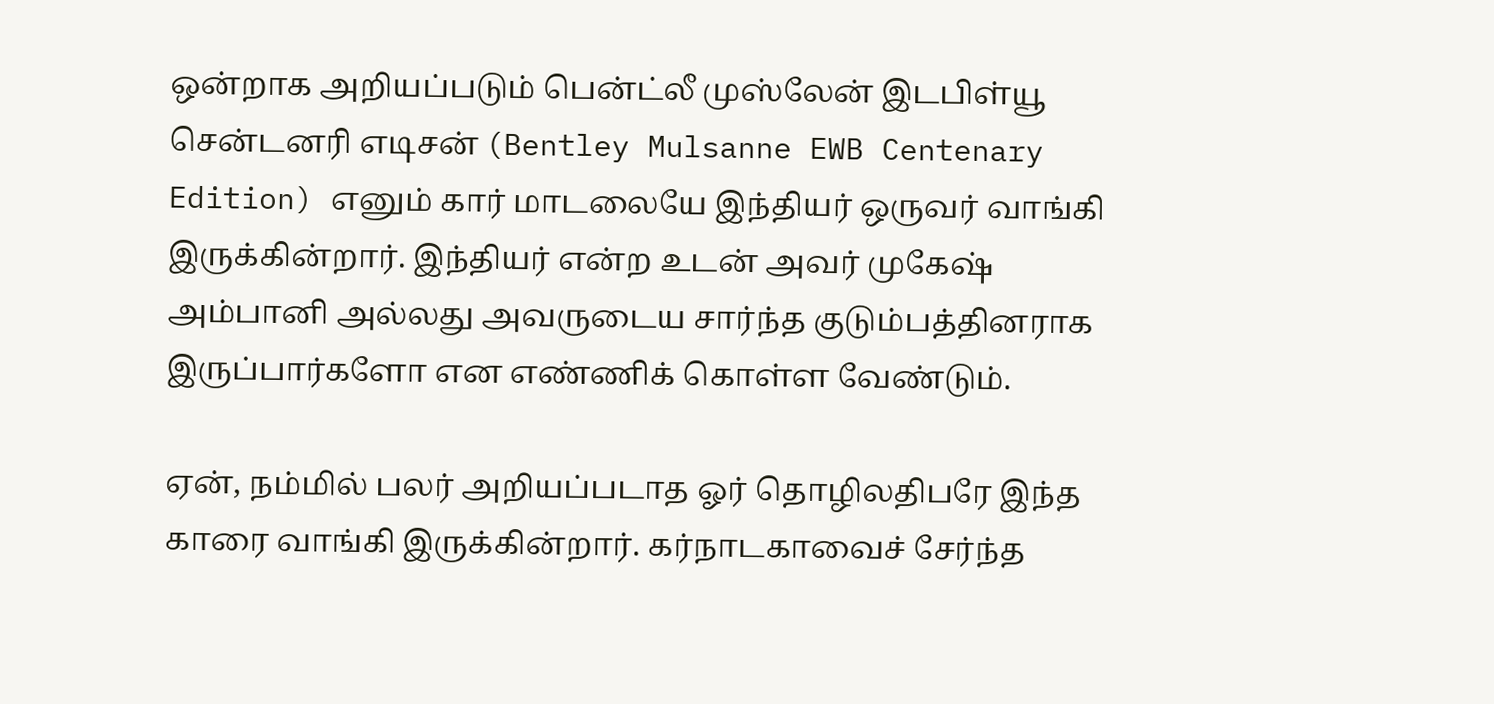ஒன்றாக அறியப்படும் பென்ட்லீ முஸ்லேன் இடபிள்யூ சென்டனரி எடிசன் (Bentley Mulsanne EWB Centenary Edition) எனும் கார் மாடலையே இந்தியர் ஒருவர் வாங்கி இருக்கின்றார். இந்தியர் என்ற உடன் அவர் முகேஷ் அம்பானி அல்லது அவருடைய சார்ந்த குடும்பத்தினராக இருப்பார்களோ என எண்ணிக் கொள்ள வேண்டும்.

ஏன், நம்மில் பலர் அறியப்படாத ஓர் தொழிலதிபரே இந்த காரை வாங்கி இருக்கின்றார். கர்நாடகாவைச் சேர்ந்த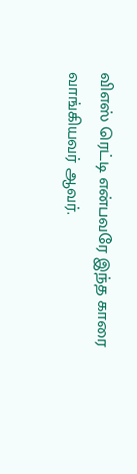விஎஸ் ரெட்டி என்பவரே இந்த காரை வாங்கியவர் ஆவர்.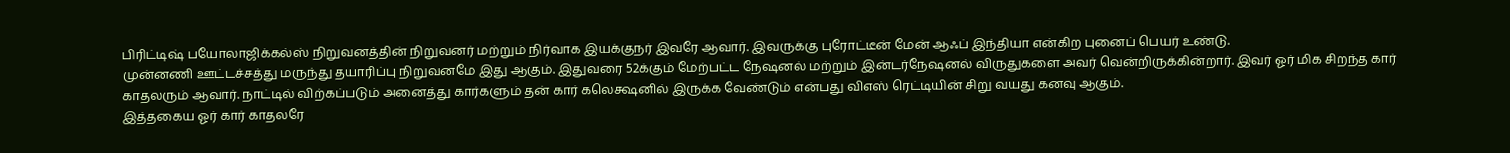பிரிட்டிஷ் பயோலாஜிக்கல்ஸ் நிறுவனத்தின் நிறுவனர் மற்றும் நிர்வாக இயக்குநர் இவரே ஆவார். இவருக்கு புரோட்டீன் மேன் ஆஃப் இந்தியா என்கிற புனைப் பெயர் உண்டு.
முன்னணி ஊட்டச்சத்து மருந்து தயாரிப்பு நிறுவனமே இது ஆகும். இதுவரை 52க்கும் மேற்பட்ட நேஷனல் மற்றும் இன்டர்நேஷனல் விருதுகளை அவர் வென்றிருக்கின்றார். இவர் ஓர் மிக சிறந்த கார் காதலரும் ஆவார். நாட்டில் விற்கப்படும் அனைத்து கார்களும் தன் கார் கலெக்ஷனில் இருக்க வேண்டும் என்பது விஎஸ் ரெட்டியின் சிறு வயது கனவு ஆகும்.
இத்தகைய ஓர் கார் காதலரே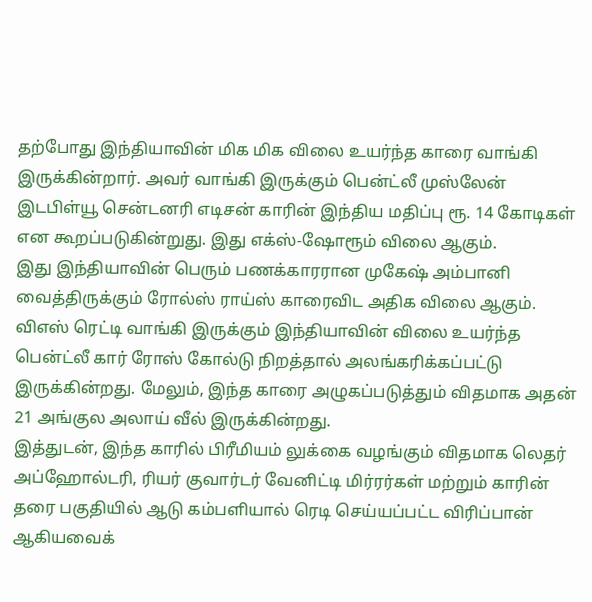தற்போது இந்தியாவின் மிக மிக விலை உயர்ந்த காரை வாங்கி இருக்கின்றார். அவர் வாங்கி இருக்கும் பென்ட்லீ முஸ்லேன் இடபிள்யூ சென்டனரி எடிசன் காரின் இந்திய மதிப்பு ரூ. 14 கோடிகள் என கூறப்படுகின்றுது. இது எக்ஸ்-ஷோரூம் விலை ஆகும்.
இது இந்தியாவின் பெரும் பணக்காரரான முகேஷ் அம்பானி வைத்திருக்கும் ரோல்ஸ் ராய்ஸ் காரைவிட அதிக விலை ஆகும். விஎஸ் ரெட்டி வாங்கி இருக்கும் இந்தியாவின் விலை உயர்ந்த பென்ட்லீ கார் ரோஸ் கோல்டு நிறத்தால் அலங்கரிக்கப்பட்டு இருக்கின்றது. மேலும், இந்த காரை அழுகப்படுத்தும் விதமாக அதன் 21 அங்குல அலாய் வீல் இருக்கின்றது.
இத்துடன், இந்த காரில் பிரீமியம் லுக்கை வழங்கும் விதமாக லெதர் அப்ஹோல்டரி, ரியர் குவார்டர் வேனிட்டி மிர்ரர்கள் மற்றும் காரின் தரை பகுதியில் ஆடு கம்பளியால் ரெடி செய்யப்பட்ட விரிப்பான் ஆகியவைக்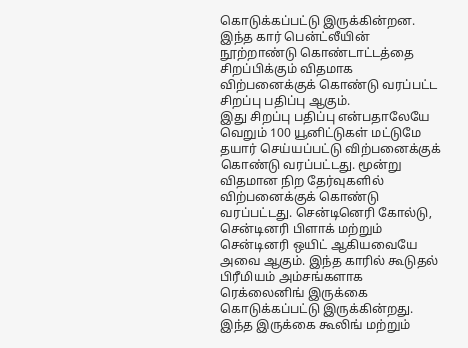கொடுக்கப்பட்டு இருக்கின்றன. இந்த கார் பென்ட்லீயின் நூற்றாண்டு கொண்டாட்டத்தை சிறப்பிக்கும் விதமாக விற்பனைக்குக் கொண்டு வரப்பட்ட சிறப்பு பதிப்பு ஆகும்.
இது சிறப்பு பதிப்பு என்பதாலேயே வெறும் 100 யூனிட்டுகள் மட்டுமே தயார் செய்யப்பட்டு விற்பனைக்குக் கொண்டு வரப்பட்டது. மூன்று விதமான நிற தேர்வுகளில் விற்பனைக்குக் கொண்டு வரப்பட்டது. சென்டினெரி கோல்டு, சென்டினரி பிளாக் மற்றும் சென்டினரி ஒயிட் ஆகியவையே அவை ஆகும். இந்த காரில் கூடுதல் பிரீமியம் அம்சங்களாக ரெக்லைனிங் இருக்கை கொடுக்கப்பட்டு இருக்கின்றது.
இந்த இருக்கை கூலிங் மற்றும்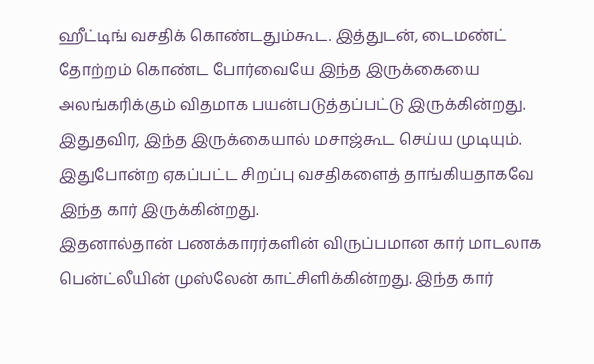ஹீட்டிங் வசதிக் கொண்டதும்கூட. இத்துடன், டைமண்ட் தோற்றம் கொண்ட போர்வையே இந்த இருக்கையை அலங்கரிக்கும் விதமாக பயன்படுத்தப்பட்டு இருக்கின்றது. இதுதவிர, இந்த இருக்கையால் மசாஜ்கூட செய்ய முடியும். இதுபோன்ற ஏகப்பட்ட சிறப்பு வசதிகளைத் தாங்கியதாகவே இந்த கார் இருக்கின்றது.
இதனால்தான் பணக்காரர்களின் விருப்பமான கார் மாடலாக பென்ட்லீயின் முஸ்லேன் காட்சிளிக்கின்றது. இந்த கார்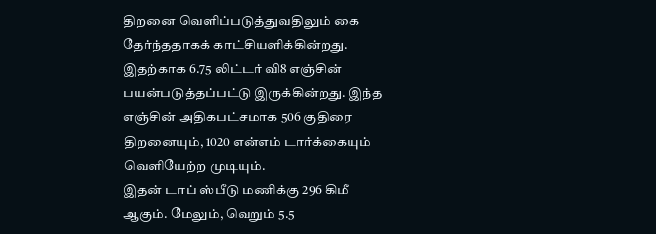திறனை வெளிப்படுத்துவதிலும் கை தேர்ந்ததாகக் காட்சியளிக்கின்றது. இதற்காக 6.75 லிட்டர் வி8 எஞ்சின் பயன்படுத்தப்பட்டு இருக்கின்றது. இந்த எஞ்சின் அதிகபட்சமாக 506 குதிரை திறனையும், 1020 என்எம் டார்க்கையும் வெளியேற்ற முடியும்.
இதன் டாப் ஸ்பீடு மணிக்கு 296 கிமீ ஆகும். மேலும், வெறும் 5.5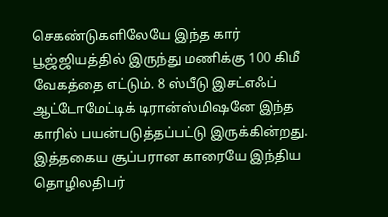செகண்டுகளிலேயே இந்த கார் பூஜ்ஜியத்தில் இருந்து மணிக்கு 100 கிமீ வேகத்தை எட்டும். 8 ஸ்பீடு இசட்எஃப் ஆட்டோமேட்டிக் டிரான்ஸ்மிஷனே இந்த காரில் பயன்படுத்தப்பட்டு இருக்கின்றது. இத்தகைய சூப்பரான காரையே இந்திய தொழிலதிபர்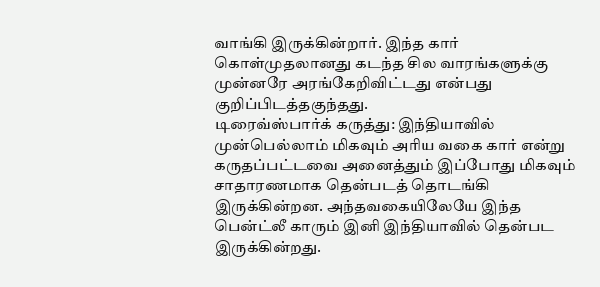வாங்கி இருக்கின்றார். இந்த கார் கொள்முதலானது கடந்த சில வாரங்களுக்கு முன்னரே அரங்கேறிவிட்டது என்பது குறிப்பிடத்தகுந்தது.
டிரைவ்ஸ்பார்க் கருத்து: இந்தியாவில் முன்பெல்லாம் மிகவும் அரிய வகை கார் என்று கருதப்பட்டவை அனைத்தும் இப்போது மிகவும் சாதாரணமாக தென்படத் தொடங்கி இருக்கின்றன. அந்தவகையிலேயே இந்த பென்ட்லீ காரும் இனி இந்தியாவில் தென்பட இருக்கின்றது.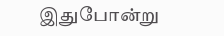இதுபோன்று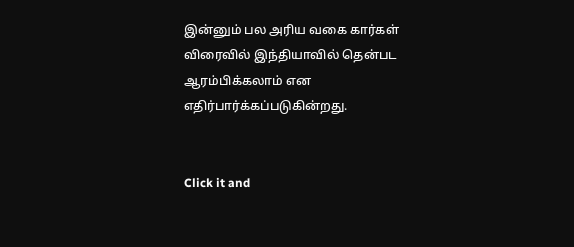இன்னும் பல அரிய வகை கார்கள் விரைவில் இந்தியாவில் தென்பட ஆரம்பிக்கலாம் என எதிர்பார்க்கப்படுகின்றது.


Click it and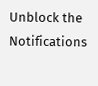Unblock the Notifications